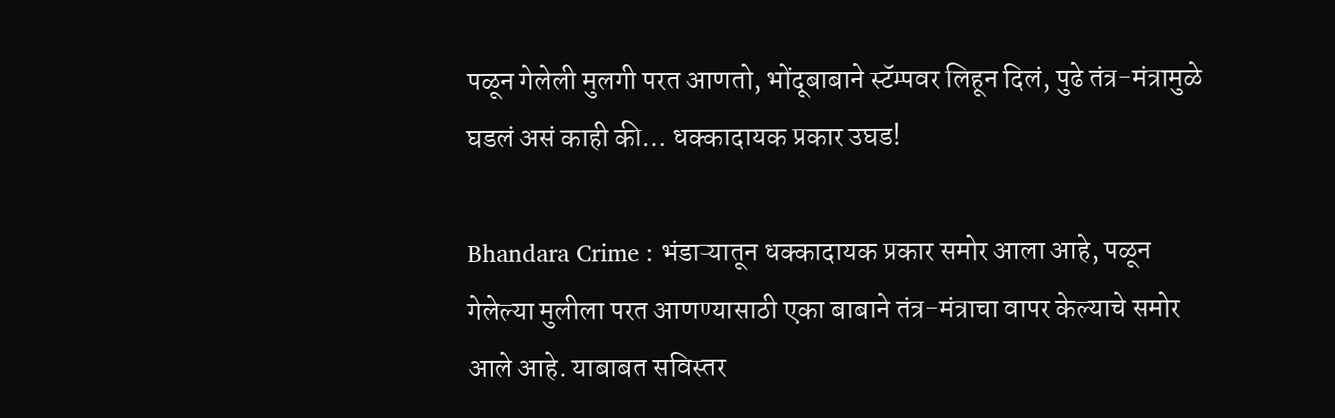पळून गेलेली मुलगी परत आणतो, भोंदूबाबाने स्टॅम्पवर लिहून दिलं, पुढे तंत्र-मंत्रामुळे घडलं असं काही की… धक्कादायक प्रकार उघड!

Bhandara Crime : भंडाऱ्यातून धक्कादायक प्रकार समोर आला आहे, पळून गेलेल्या मुलीला परत आणण्यासाठी एका बाबाने तंत्र-मंत्राचा वापर केल्याचे समोर आले आहे. याबाबत सविस्तर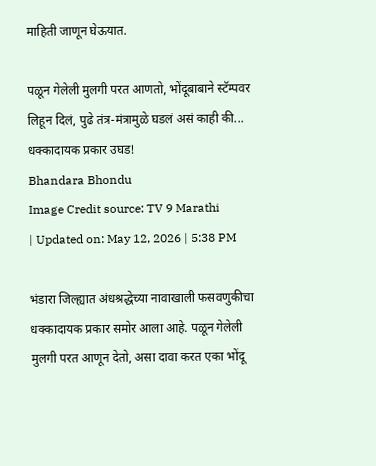माहिती जाणून घेऊयात.

पळून गेलेली मुलगी परत आणतो, भोंदूबाबाने स्टॅम्पवर लिहून दिलं, पुढे तंत्र-मंत्रामुळे घडलं असं काही की... धक्कादायक प्रकार उघड!
Bhandara Bhondu
Image Credit source: TV 9 Marathi
| Updated on: May 12, 2026 | 5:38 PM

भंडारा जिल्ह्यात अंधश्रद्धेच्या नावाखाली फसवणुकीचा धक्कादायक प्रकार समोर आला आहे. पळून गेलेली मुलगी परत आणून देतो, असा दावा करत एका भोंदू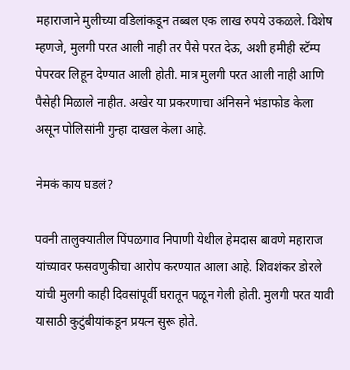महाराजाने मुलीच्या वडिलांकडून तब्बल एक लाख रुपये उकळले. विशेष म्हणजे, मुलगी परत आली नाही तर पैसे परत देऊ, अशी हमीही स्टॅम्प पेपरवर लिहून देण्यात आली होती. मात्र मुलगी परत आली नाही आणि पैसेही मिळाले नाहीत. अखेर या प्रकरणाचा अंनिसने भंडाफोड केला असून पोलिसांनी गुन्हा दाखल केला आहे.

नेमकं काय घडलं?

पवनी तालुक्यातील पिंपळगाव निपाणी येथील हेमदास बावणे महाराज यांच्यावर फसवणुकीचा आरोप करण्यात आला आहे. शिवशंकर डोरले यांची मुलगी काही दिवसांपूर्वी घरातून पळून गेली होती. मुलगी परत यावी यासाठी कुटुंबीयांकडून प्रयत्न सुरू होते.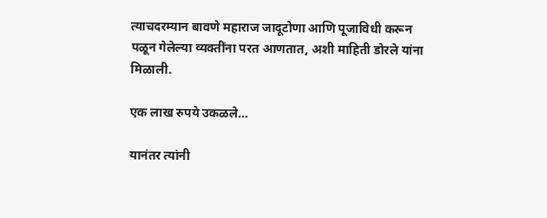त्याचदरम्यान बावणे महाराज जादूटोणा आणि पूजाविधी करून पळून गेलेल्या व्यक्तींना परत आणतात, अशी माहिती डोरले यांना मिळाली.

एक लाख रुपये उकळले…

यानंतर त्यांनी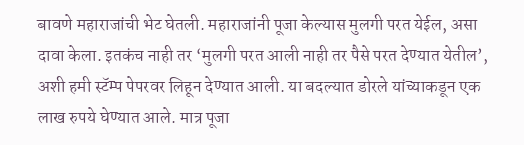बावणे महाराजांची भेट घेतली. महाराजांनी पूजा केल्यास मुलगी परत येईल, असा दावा केला. इतकंच नाही तर ‘मुलगी परत आली नाही तर पैसे परत देण्यात येतील’, अशी हमी स्टॅम्प पेपरवर लिहून देण्यात आली. या बदल्यात डोरले यांच्याकडून एक लाख रुपये घेण्यात आले. मात्र पूजा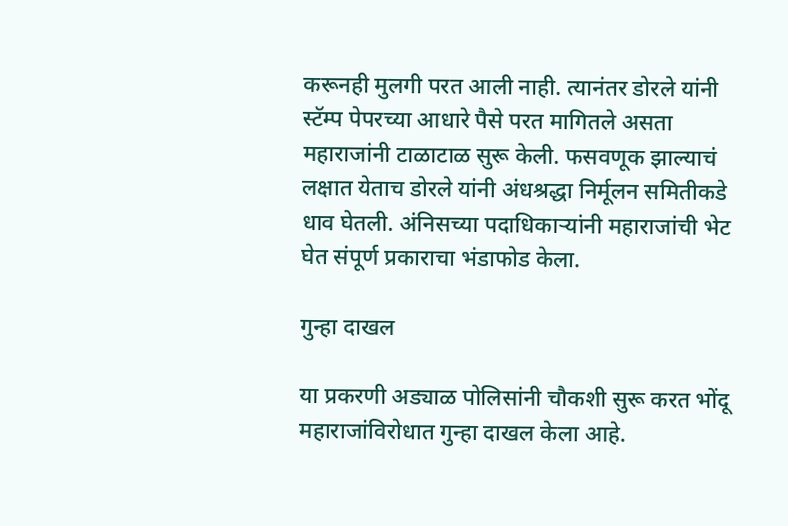करूनही मुलगी परत आली नाही. त्यानंतर डोरले यांनी स्टॅम्प पेपरच्या आधारे पैसे परत मागितले असता महाराजांनी टाळाटाळ सुरू केली. फसवणूक झाल्याचं लक्षात येताच डोरले यांनी अंधश्रद्धा निर्मूलन समितीकडे धाव घेतली. अंनिसच्या पदाधिकाऱ्यांनी महाराजांची भेट घेत संपूर्ण प्रकाराचा भंडाफोड केला.

गुन्हा दाखल

या प्रकरणी अड्याळ पोलिसांनी चौकशी सुरू करत भोंदू महाराजांविरोधात गुन्हा दाखल केला आहे.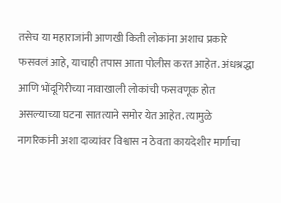तसेच या महाराजांनी आणखी किती लोकांना अशाच प्रकारे फसवलं आहे, याचाही तपास आता पोलीस करत आहेत. अंधश्रद्धा आणि भोंदूगिरीच्या नावाखाली लोकांची फसवणूक होत असल्याच्या घटना सातत्याने समोर येत आहेत. त्यामुळे नागरिकांनी अशा दाव्यांवर विश्वास न ठेवता कायदेशीर मार्गाचा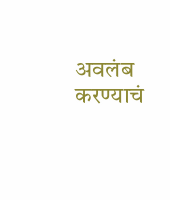अवलंब करण्याचं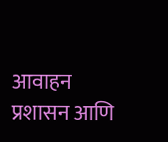आवाहन प्रशासन आणि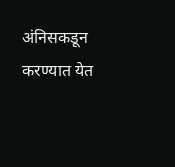अंनिसकडून करण्यात येत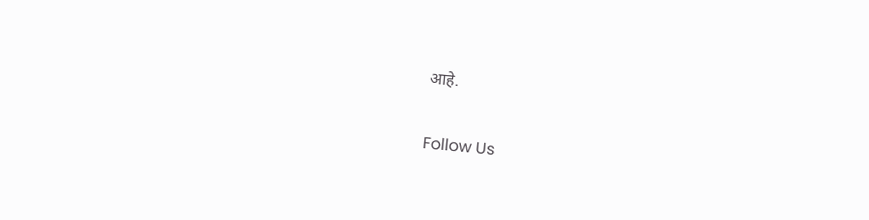आहे.

Follow Us